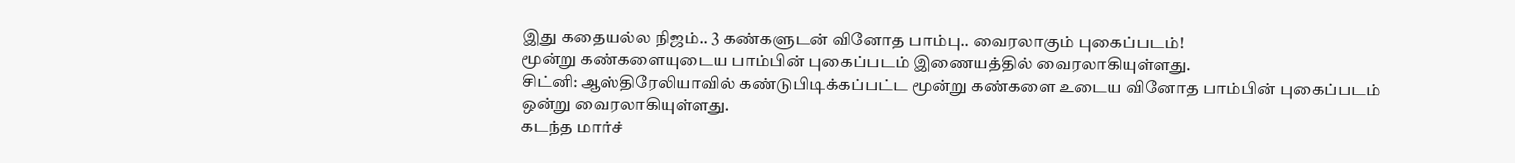இது கதையல்ல நிஜம்.. 3 கண்களுடன் வினோத பாம்பு.. வைரலாகும் புகைப்படம்!
மூன்று கண்களையுடைய பாம்பின் புகைப்படம் இணையத்தில் வைரலாகியுள்ளது.
சிட்னி: ஆஸ்திரேலியாவில் கண்டுபிடிக்கப்பட்ட மூன்று கண்களை உடைய வினோத பாம்பின் புகைப்படம் ஒன்று வைரலாகியுள்ளது.
கடந்த மார்ச்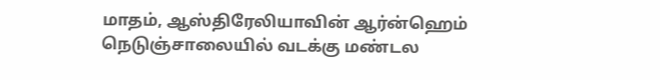மாதம், ஆஸ்திரேலியாவின் ஆர்ன்ஹெம் நெடுஞ்சாலையில் வடக்கு மண்டல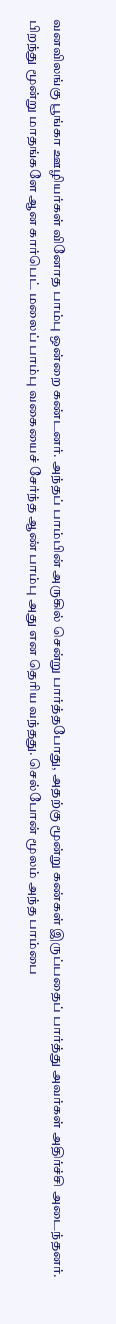வனவிலங்கு பூங்கா ஊழியர்கள் வினோத பாம்பு ஒன்றை கண்டனர். அந்தப் பாம்பின் அருகில் சென்று பார்த்தபோது, அதற்கு மூன்று கண்கள் இருப்பதைப் பார்த்து அவர்கள் அதிர்ச்சி அடைந்தனர்.
பிறந்து மூன்று மாதங்களே ஆன கார்பெட் மலைப் பாம்பு வகையைச் சேர்ந்த ஆண் பாம்பு அது என தெரிய வந்தது. செல்போன் மூலம் அந்த பாம்பை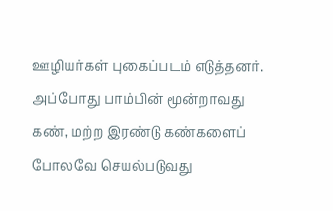ஊழியர்கள் புகைப்படம் எடுத்தனர். அப்போது பாம்பின் மூன்றாவது கண், மற்ற இரண்டு கண்களைப் போலவே செயல்படுவது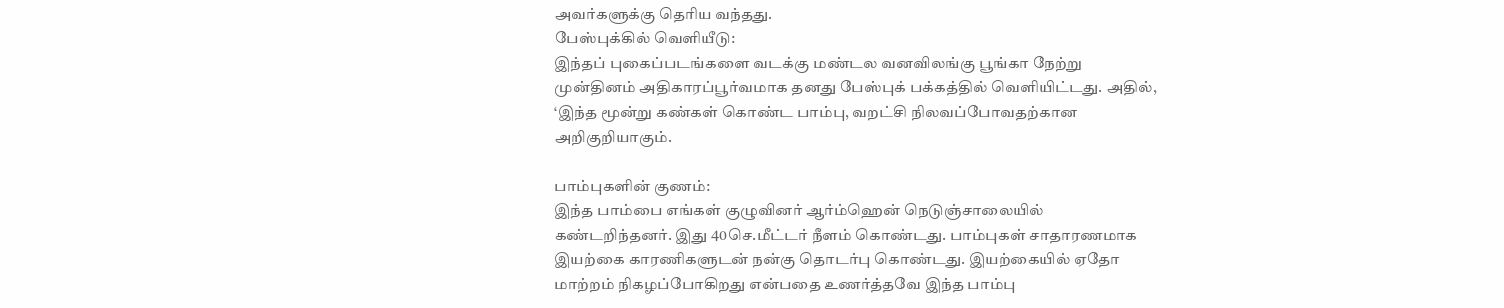அவர்களுக்கு தெரிய வந்தது.
பேஸ்புக்கில் வெளியீடு:
இந்தப் புகைப்படங்களை வடக்கு மண்டல வனவிலங்கு பூங்கா நேற்று முன்தினம் அதிகாரப்பூர்வமாக தனது பேஸ்புக் பக்கத்தில் வெளியிட்டது. அதில், ‘இந்த மூன்று கண்கள் கொண்ட பாம்பு, வறட்சி நிலவப்போவதற்கான அறிகுறியாகும்.

பாம்புகளின் குணம்:
இந்த பாம்பை எங்கள் குழுவினர் ஆர்ம்ஹென் நெடுஞ்சாலையில் கண்டறிந்தனர். இது 40செ.மீட்டர் நீளம் கொண்டது. பாம்புகள் சாதாரணமாக இயற்கை காரணிகளுடன் நன்கு தொடர்பு கொண்டது. இயற்கையில் ஏதோ மாற்றம் நிகழப்போகிறது என்பதை உணர்த்தவே இந்த பாம்பு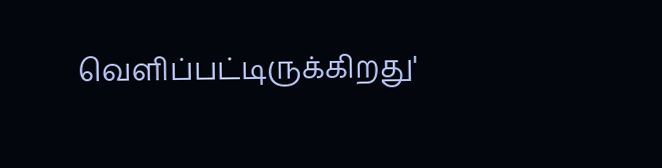வெளிப்பட்டிருக்கிறது'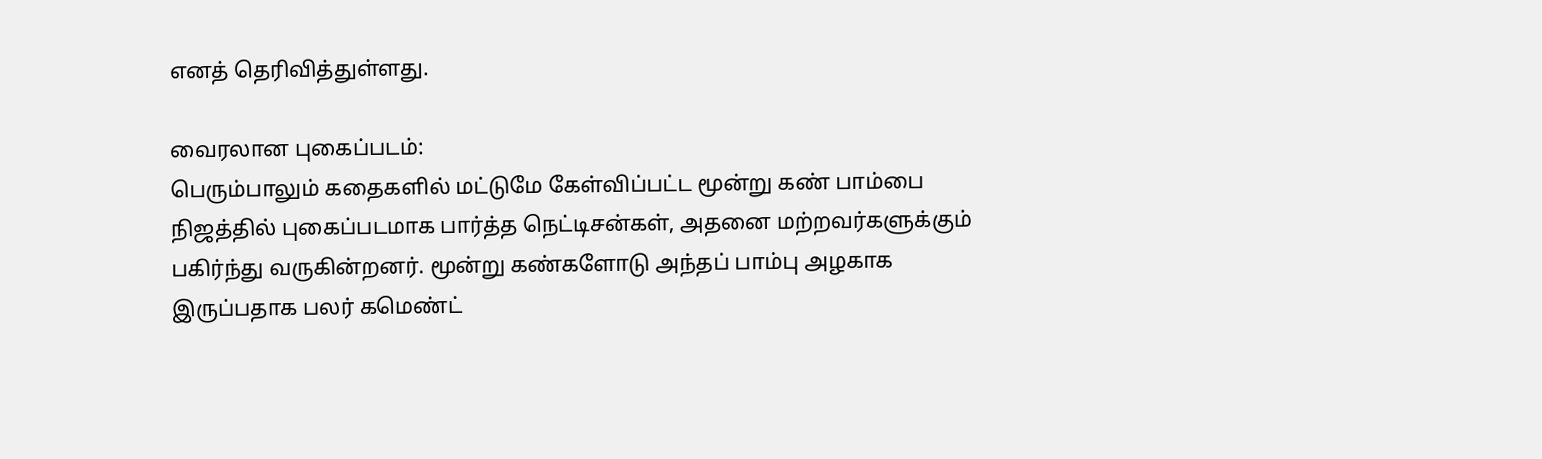எனத் தெரிவித்துள்ளது.

வைரலான புகைப்படம்:
பெரும்பாலும் கதைகளில் மட்டுமே கேள்விப்பட்ட மூன்று கண் பாம்பை நிஜத்தில் புகைப்படமாக பார்த்த நெட்டிசன்கள், அதனை மற்றவர்களுக்கும் பகிர்ந்து வருகின்றனர். மூன்று கண்களோடு அந்தப் பாம்பு அழகாக இருப்பதாக பலர் கமெண்ட்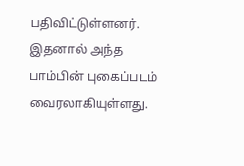பதிவிட்டுள்ளனர். இதனால் அந்த பாம்பின் புகைப்படம் வைரலாகியுள்ளது.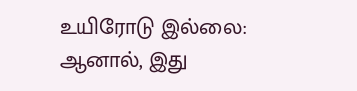உயிரோடு இல்லை:
ஆனால், இது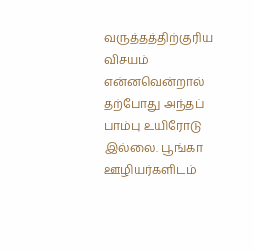வருத்தத்திற்குரிய விசயம் என்னவென்றால் தற்போது அந்தப் பாம்பு உயிரோடு இல்லை. பூங்கா ஊழியர்களிடம்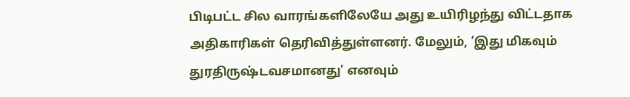பிடிபட்ட சில வாரங்களிலேயே அது உயிரிழந்து விட்டதாக அதிகாரிகள் தெரிவித்துள்ளனர். மேலும், ‘இது மிகவும் துரதிருஷ்டவசமானது' எனவும்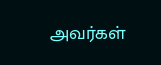அவர்கள்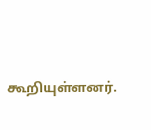கூறியுள்ளனர்.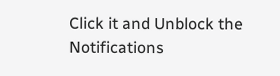Click it and Unblock the Notifications